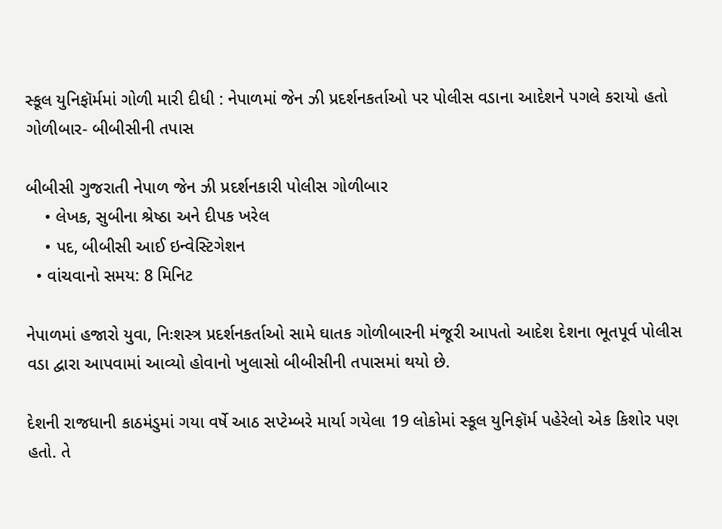સ્કૂલ યુનિફૉર્મમાં ગોળી મારી દીધી : નેપાળમાં જેન ઝી પ્રદર્શનકર્તાઓ પર પોલીસ વડાના આદેશને પગલે કરાયો હતો ગોળીબાર- બીબીસીની તપાસ

બીબીસી ગુજરાતી નેપાળ જેન ઝી પ્રદર્શનકારી પોલીસ ગોળીબાર
    • લેખક, સુબીના શ્રેષ્ઠા અને દીપક ખરેલ
    • પદ, બીબીસી આઈ ઇન્વેસ્ટિગેશન
  • વાંચવાનો સમય: 8 મિનિટ

નેપાળમાં હજારો યુવા, નિઃશસ્ત્ર પ્રદર્શનકર્તાઓ સામે ઘાતક ગોળીબારની મંજૂરી આપતો આદેશ દેશના ભૂતપૂર્વ પોલીસ વડા દ્વારા આપવામાં આવ્યો હોવાનો ખુલાસો બીબીસીની તપાસમાં થયો છે.

દેશની રાજધાની કાઠમંડુમાં ગયા વર્ષે આઠ સપ્ટેમ્બરે માર્યા ગયેલા 19 લોકોમાં સ્કૂલ યુનિફૉર્મ પહેરેલો એક કિશોર પણ હતો. તે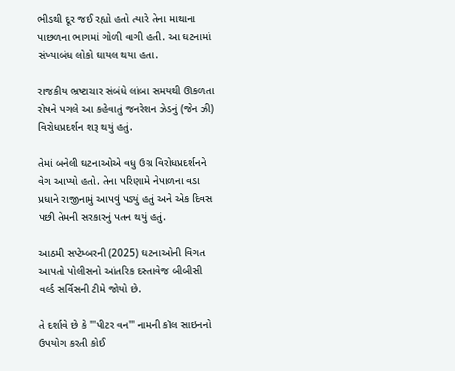ભીડથી દૂર જઈ રહ્યો હતો ત્યારે તેના માથાના પાછળના ભાગમાં ગોળી વાગી હતી. આ ઘટનામાં સંખ્યાબંધ લોકો ઘાયલ થયા હતા.

રાજકીય ભ્રષ્ટાચાર સંબંધે લાંબા સમયથી ઊકળતા રોષને પગલે આ કહેવાતું જનરેશન ઝેડનું (જેન ઝી) વિરોધપ્રદર્શન શરૂ થયું હતું.

તેમાં બનેલી ઘટનાઓએ વધુ ઉગ્ર વિરોધપ્રદર્શનને વેગ આપ્યો હતો. તેના પરિણામે નેપાળના વડા પ્રધાને રાજીનામું આપવું પડ્યું હતું અને એક દિવસ પછી તેમની સરકારનું પતન થયું હતું.

આઠમી સપ્ટેમ્બરની (2025) ઘટનાઓની વિગત આપતો પોલીસનો આંતરિક દસ્તાવેજ બીબીસી વર્લ્ડ સર્વિસની ટીમે જોયો છે.

તે દર્શાવે છે કે "'પીટર વન'" નામની કૉલ સાઇનનો ઉપયોગ કરતી કોઈ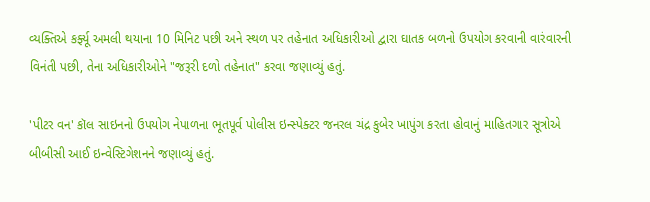વ્યક્તિએ કર્ફ્યૂ અમલી થયાના 10 મિનિટ પછી અને સ્થળ પર તહેનાત અધિકારીઓ દ્વારા ઘાતક બળનો ઉપયોગ કરવાની વારંવારની વિનંતી પછી, તેના અધિકારીઓને "જરૂરી દળો તહેનાત" કરવા જણાવ્યું હતું.

'પીટર વન' કૉલ સાઇનનો ઉપયોગ નેપાળના ભૂતપૂર્વ પોલીસ ઇન્સ્પેક્ટર જનરલ ચંદ્ર કુબેર ખાપુંગ કરતા હોવાનું માહિતગાર સૂત્રોએ બીબીસી આઈ ઇન્વેસ્ટિગેશનને જણાવ્યું હતું.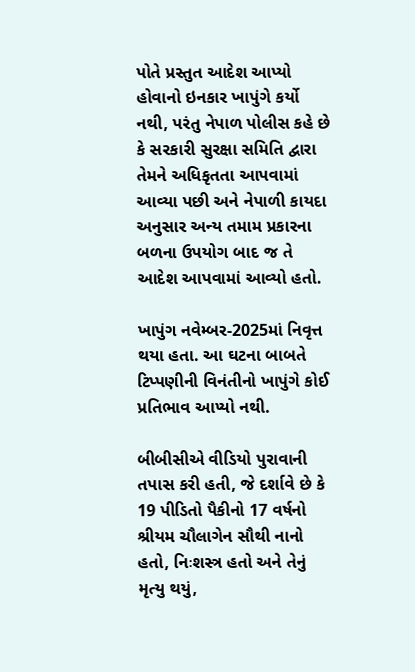પોતે પ્રસ્તુત આદેશ આપ્યો હોવાનો ઇનકાર ખાપુંગે કર્યો નથી, પરંતુ નેપાળ પોલીસ કહે છે કે સરકારી સુરક્ષા સમિતિ દ્વારા તેમને અધિકૃતતા આપવામાં આવ્યા પછી અને નેપાળી કાયદા અનુસાર અન્ય તમામ પ્રકારના બળના ઉપયોગ બાદ જ તે આદેશ આપવામાં આવ્યો હતો.

ખાપુંગ નવેમ્બર-2025માં નિવૃત્ત થયા હતા. આ ઘટના બાબતે ટિપ્પણીની વિનંતીનો ખાપુંગે કોઈ પ્રતિભાવ આપ્યો નથી.

બીબીસીએ વીડિયો પુરાવાની તપાસ કરી હતી, જે દર્શાવે છે કે 19 પીડિતો પૈકીનો 17 વર્ષનો શ્રીયમ ચૌલાગેન સૌથી નાનો હતો, નિઃશસ્ત્ર હતો અને તેનું મૃત્યુ થયું,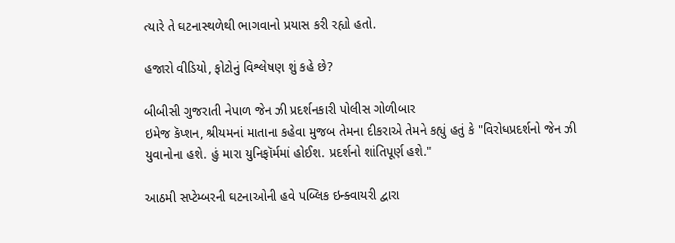ત્યારે તે ઘટનાસ્થળેથી ભાગવાનો પ્રયાસ કરી રહ્યો હતો.

હજારો વીડિયો, ફોટોનું વિશ્લેષણ શું કહે છે?

બીબીસી ગુજરાતી નેપાળ જેન ઝી પ્રદર્શનકારી પોલીસ ગોળીબાર
ઇમેજ કૅપ્શન, શ્રીયમનાં માતાના કહેવા મુજબ તેમના દીકરાએ તેમને કહ્યું હતું કે "વિરોધપ્રદર્શનો જેન ઝી યુવાનોના હશે. હું મારા યુનિફૉર્મમાં હોઈશ. પ્રદર્શનો શાંતિપૂર્ણ હશે."

આઠમી સપ્ટેમ્બરની ઘટનાઓની હવે પબ્લિક ઇન્ક્વાયરી દ્વારા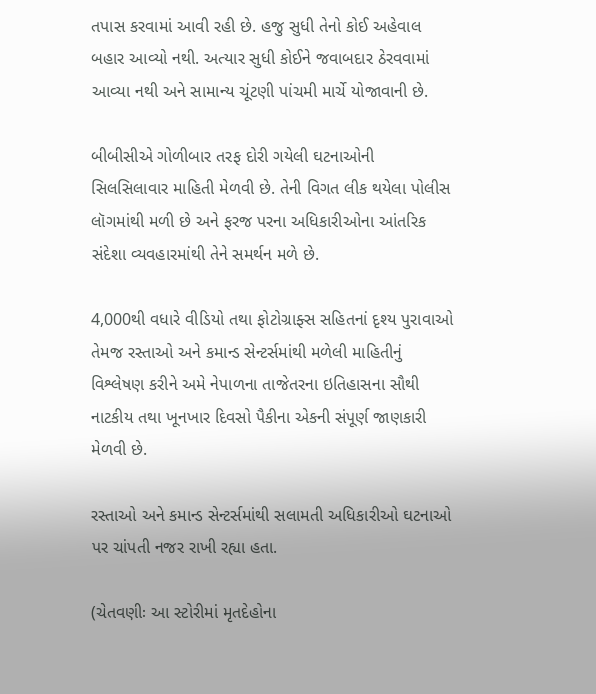તપાસ કરવામાં આવી રહી છે. હજુ સુધી તેનો કોઈ અહેવાલ બહાર આવ્યો નથી. અત્યાર સુધી કોઈને જવાબદાર ઠેરવવામાં આવ્યા નથી અને સામાન્ય ચૂંટણી પાંચમી માર્ચે યોજાવાની છે.

બીબીસીએ ગોળીબાર તરફ દોરી ગયેલી ઘટનાઓની સિલસિલાવાર માહિતી મેળવી છે. તેની વિગત લીક થયેલા પોલીસ લૉગમાંથી મળી છે અને ફરજ પરના અધિકારીઓના આંતરિક સંદેશા વ્યવહારમાંથી તેને સમર્થન મળે છે.

4,000થી વધારે વીડિયો તથા ફોટોગ્રાફ્સ સહિતનાં દૃશ્ય પુરાવાઓ તેમજ રસ્તાઓ અને કમાન્ડ સેન્ટર્સમાંથી મળેલી માહિતીનું વિશ્લેષણ કરીને અમે નેપાળના તાજેતરના ઇતિહાસના સૌથી નાટકીય તથા ખૂનખાર દિવસો પૈકીના એકની સંપૂર્ણ જાણકારી મેળવી છે.

રસ્તાઓ અને કમાન્ડ સેન્ટર્સમાંથી સલામતી અધિકારીઓ ઘટનાઓ પર ચાંપતી નજર રાખી રહ્યા હતા.

(ચેતવણીઃ આ સ્ટોરીમાં મૃતદેહોના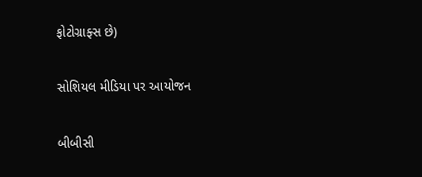ફોટોગ્રાફ્સ છે)

સોશિયલ મીડિયા પર આયોજન

બીબીસી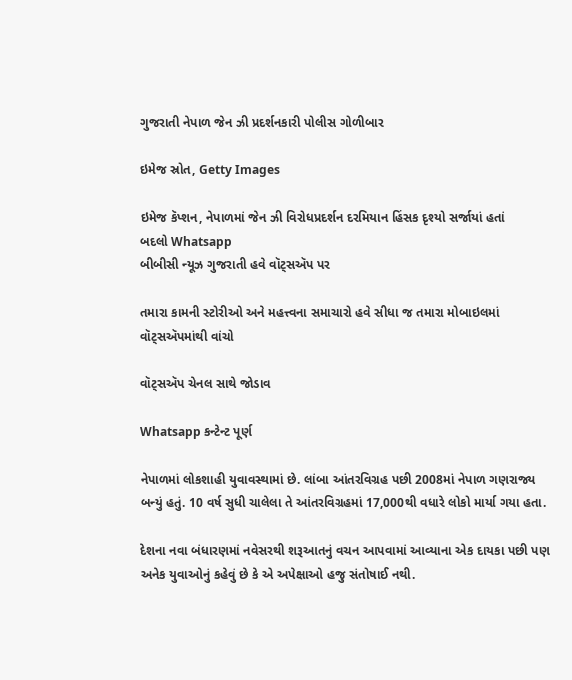ગુજરાતી નેપાળ જેન ઝી પ્રદર્શનકારી પોલીસ ગોળીબાર

ઇમેજ સ્રોત, Getty Images

ઇમેજ કૅપ્શન, નેપાળમાં જેન ઝી વિરોધપ્રદર્શન દરમિયાન હિંસક દૃશ્યો સર્જાયાં હતાં
બદલો Whatsapp
બીબીસી ન્યૂઝ ગુજરાતી હવે વૉટ્સઍપ પર

તમારા કામની સ્ટોરીઓ અને મહત્ત્વના સમાચારો હવે સીધા જ તમારા મોબાઇલમાં વૉટ્સઍપમાંથી વાંચો

વૉટ્સઍપ ચેનલ સાથે જોડાવ

Whatsapp કન્ટેન્ટ પૂર્ણ

નેપાળમાં લોકશાહી યુવાવસ્થામાં છે. લાંબા આંતરવિગ્રહ પછી 2008માં નેપાળ ગણરાજ્ય બન્યું હતું. 10 વર્ષ સુધી ચાલેલા તે આંતરવિગ્રહમાં 17,000થી વધારે લોકો માર્યા ગયા હતા.

દેશના નવા બંધારણમાં નવેસરથી શરૂઆતનું વચન આપવામાં આવ્યાના એક દાયકા પછી પણ અનેક યુવાઓનું કહેવું છે કે એ અપેક્ષાઓ હજુ સંતોષાઈ નથી.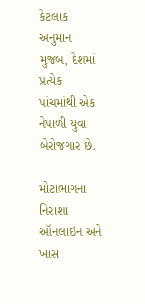કેટલાક અનુમાન મુજબ, દેશમાં પ્રત્યેક પાંચમાંથી એક નેપાળી યુવા બેરોજગાર છે.

મોટાભાગના નિરાશા ઑનલાઇન અને ખાસ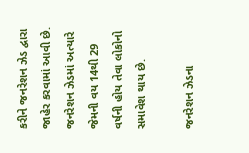કરીને જનરેશન ઝેડ દ્વારા જાહેર કરવામાં આવી છે. જનરેશન ઝેડમાં અત્યારે જેમની વય 14થી 29 વર્ષની હોય તેવા લોકોનો સમાવેશ થાય છે.

જનરેશન ઝેડના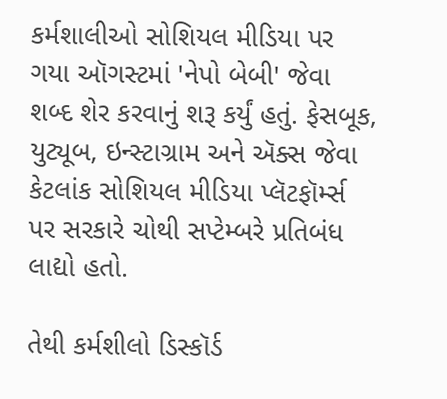કર્મશાલીઓ સોશિયલ મીડિયા પર ગયા ઑગસ્ટમાં 'નેપો બેબી' જેવા શબ્દ શેર કરવાનું શરૂ કર્યું હતું. ફેસબૂક, યુટ્યૂબ, ઇન્સ્ટાગ્રામ અને ઍક્સ જેવા કેટલાંક સોશિયલ મીડિયા પ્લૅટફૉર્મ્સ પર સરકારે ચોથી સપ્ટેમ્બરે પ્રતિબંધ લાદ્યો હતો.

તેથી કર્મશીલો ડિસ્કૉર્ડ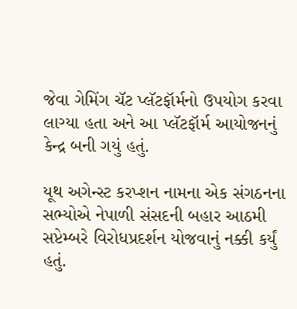જેવા ગેમિંગ ચૅટ પ્લૅટફૉર્મનો ઉપયોગ કરવા લાગ્યા હતા અને આ પ્લૅટફૉર્મ આયોજનનું કેન્દ્ર બની ગયું હતું.

યૂથ અગેન્સ્ટ કરપ્શન નામના એક સંગઠનના સભ્યોએ નેપાળી સંસદની બહાર આઠમી સપ્ટેમ્બરે વિરોધપ્રદર્શન યોજવાનું નક્કી કર્યું હતું.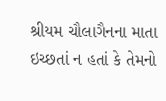શ્રીયમ ચૌલાગૈનના માતા ઇચ્છતાં ન હતાં કે તેમનો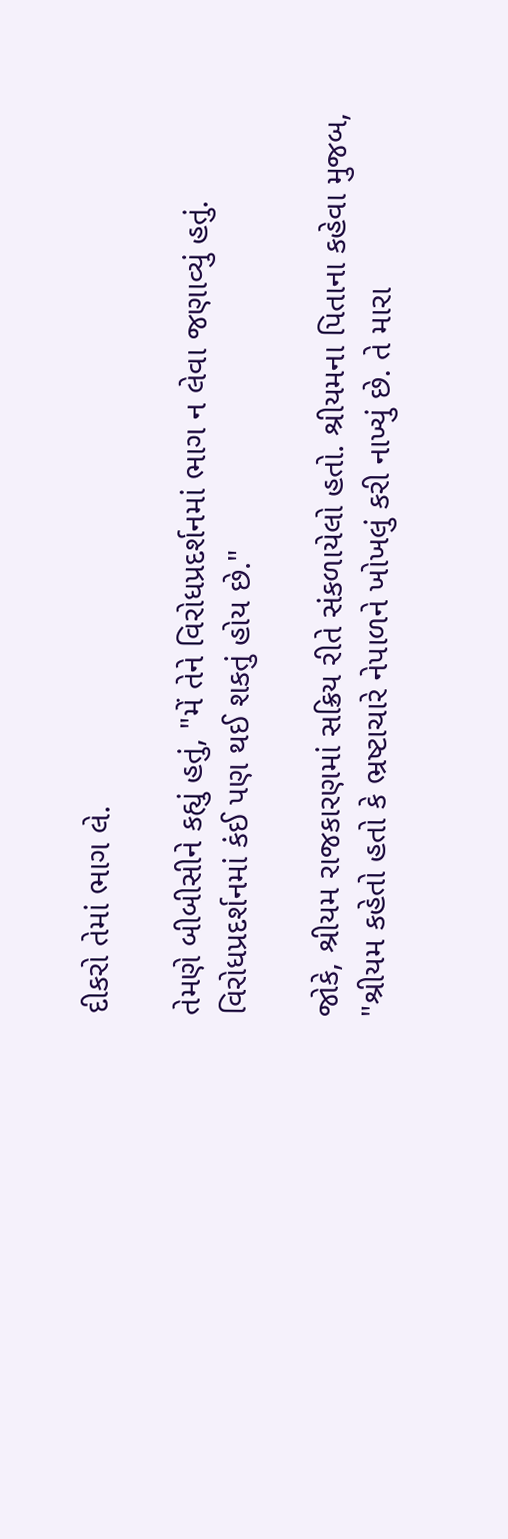દીકરો તેમાં ભાગ લે.

તેમણે બીબીસીને કહ્યું હતું, "મેં તેને વિરોધપ્રદર્શનમાં ભાગ ન લેવા જણાવ્યું હતું. વિરોધપ્રદર્શનમાં કંઈ પણ થઈ શકતું હોય છે."

જોકે, શ્રીયમ રાજકારણમાં સક્રિય રીતે સંકળાયેલો હતો. શ્રીયમના પિતાના કહેવા મુજબ, "શ્રીયમ કહેતો હતો કે ભ્રષ્ટાચારે નેપાળને ખોખલું કરી નાખ્યું છે. તે મારા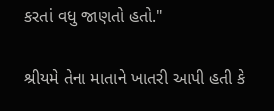કરતાં વધુ જાણતો હતો."

શ્રીયમે તેના માતાને ખાતરી આપી હતી કે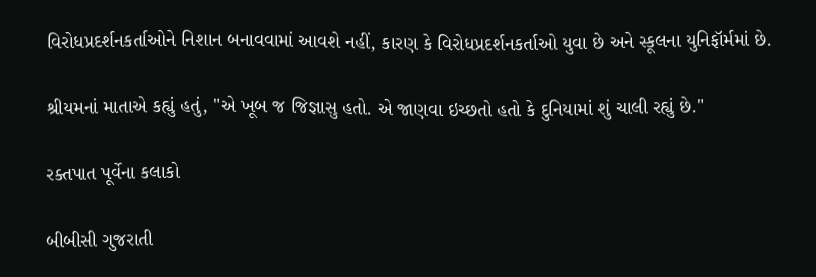વિરોધપ્રદર્શનકર્તાઓને નિશાન બનાવવામાં આવશે નહીં, કારણ કે વિરોધપ્રદર્શનકર્તાઓ યુવા છે અને સ્કૂલના યુનિફૉર્મમાં છે.

શ્રીયમનાં માતાએ કહ્યું હતું, "એ ખૂબ જ જિજ્ઞાસુ હતો. એ જાણવા ઇચ્છતો હતો કે દુનિયામાં શું ચાલી રહ્યું છે."

રક્તપાત પૂર્વેના કલાકો

બીબીસી ગુજરાતી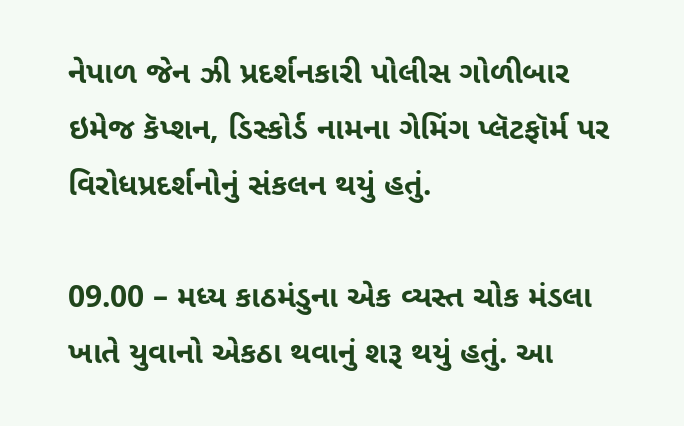નેપાળ જેન ઝી પ્રદર્શનકારી પોલીસ ગોળીબાર
ઇમેજ કૅપ્શન, ડિસ્કોર્ડ નામના ગેમિંગ પ્લૅટફૉર્મ પર વિરોધપ્રદર્શનોનું સંકલન થયું હતું.

09.00 – મધ્ય કાઠમંડુના એક વ્યસ્ત ચોક મંડલા ખાતે યુવાનો એકઠા થવાનું શરૂ થયું હતું. આ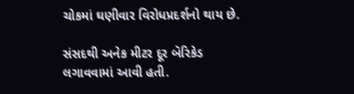ચોકમાં ઘણીવાર વિરોધપ્રદર્શનો થાય છે.

સંસદથી અનેક મીટર દૂર બૅરિકેડ લગાવવામાં આવી હતી.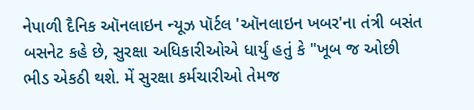નેપાળી દૈનિક ઑનલાઇન ન્યૂઝ પૉર્ટલ 'ઑનલાઇન ખબર'ના તંત્રી બસંત બસનેટ કહે છે, સુરક્ષા અધિકારીઓએ ધાર્યું હતું કે "ખૂબ જ ઓછી ભીડ એકઠી થશે. મેં સુરક્ષા કર્મચારીઓ તેમજ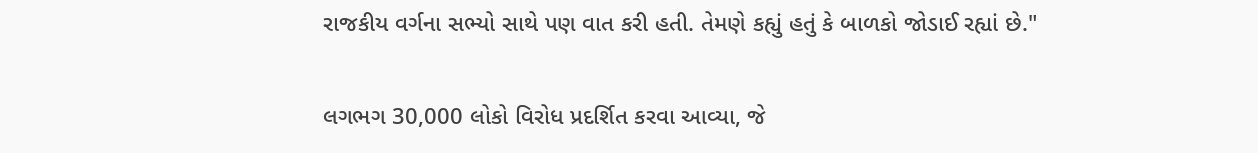રાજકીય વર્ગના સભ્યો સાથે પણ વાત કરી હતી. તેમણે કહ્યું હતું કે બાળકો જોડાઈ રહ્યાં છે."

લગભગ 30,000 લોકો વિરોધ પ્રદર્શિત કરવા આવ્યા, જે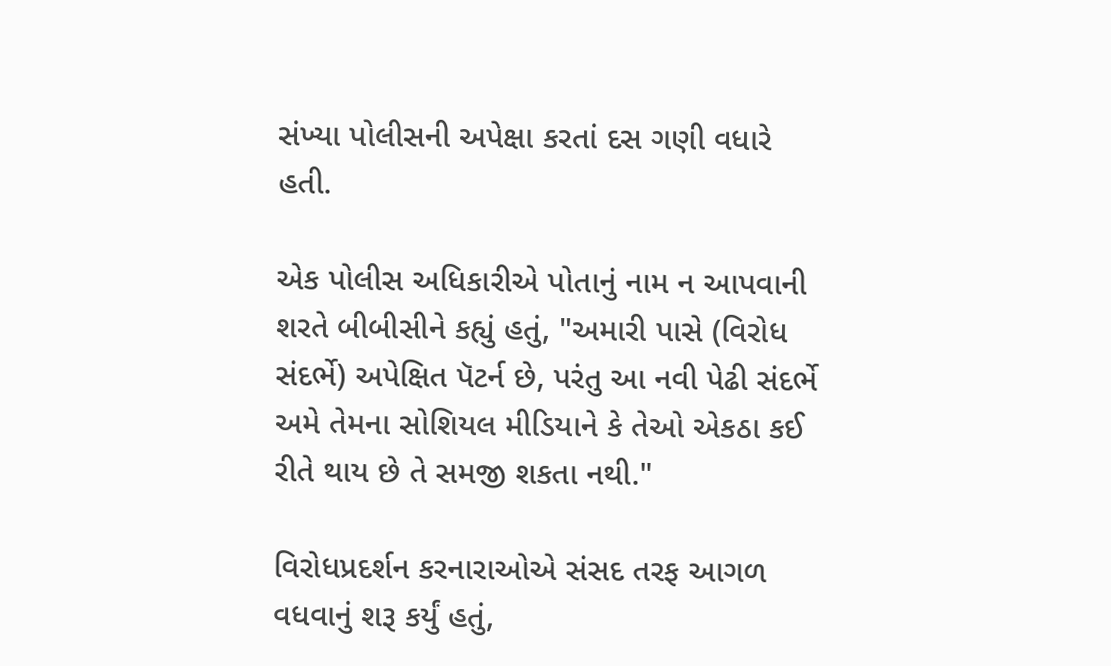સંખ્યા પોલીસની અપેક્ષા કરતાં દસ ગણી વધારે હતી.

એક પોલીસ અધિકારીએ પોતાનું નામ ન આપવાની શરતે બીબીસીને કહ્યું હતું, "અમારી પાસે (વિરોધ સંદર્ભે) અપેક્ષિત પૅટર્ન છે, પરંતુ આ નવી પેઢી સંદર્ભે અમે તેમના સોશિયલ મીડિયાને કે તેઓ એકઠા કઈ રીતે થાય છે તે સમજી શકતા નથી."

વિરોધપ્રદર્શન કરનારાઓએ સંસદ તરફ આગળ વધવાનું શરૂ કર્યું હતું,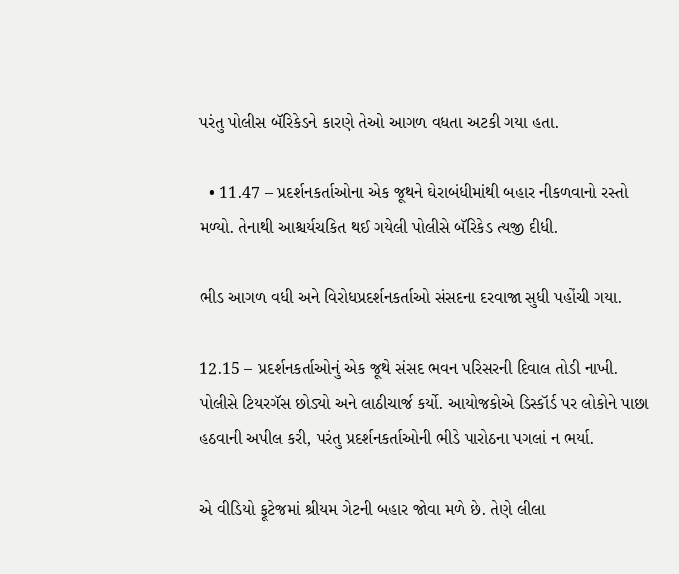પરંતુ પોલીસ બૅરિકેડને કારણે તેઓ આગળ વધતા અટકી ગયા હતા.

  • 11.47 – પ્રદર્શનકર્તાઓના એક જૂથને ઘેરાબંધીમાંથી બહાર નીકળવાનો રસ્તો મળ્યો. તેનાથી આશ્ચર્યચકિત થઈ ગયેલી પોલીસે બૅરિકેડ ત્યજી દીધી.

ભીડ આગળ વધી અને વિરોધપ્રદર્શનકર્તાઓ સંસદના દરવાજા સુધી પહોંચી ગયા.

12.15 – પ્રદર્શનકર્તાઓનું એક જૂથે સંસદ ભવન પરિસરની દિવાલ તોડી નાખી. પોલીસે ટિયરગૅસ છોડ્યો અને લાઠીચાર્જ કર્યો. આયોજકોએ ડિસ્કૉર્ડ પર લોકોને પાછા હઠવાની અપીલ કરી, પરંતુ પ્રદર્શનકર્તાઓની ભીડે પારોઠના પગલાં ન ભર્યા.

એ વીડિયો ફૂટેજમાં શ્રીયમ ગેટની બહાર જોવા મળે છે. તેણે લીલા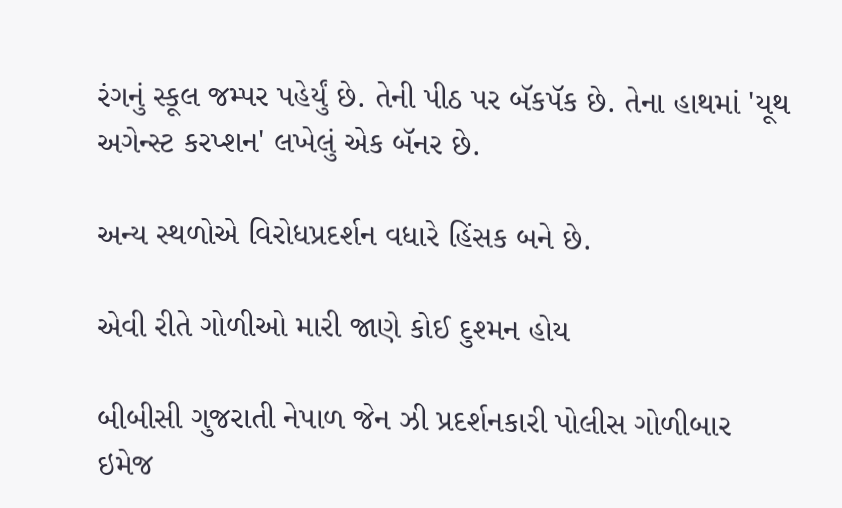રંગનું સ્કૂલ જમ્પર પહેર્યું છે. તેની પીઠ પર બૅકપૅક છે. તેના હાથમાં 'યૂથ અગેન્સ્ટ કરપ્શન' લખેલું એક બૅનર છે.

અન્ય સ્થળોએ વિરોધપ્રદર્શન વધારે હિંસક બને છે.

એવી રીતે ગોળીઓ મારી જાણે કોઈ દુશ્મન હોય

બીબીસી ગુજરાતી નેપાળ જેન ઝી પ્રદર્શનકારી પોલીસ ગોળીબાર
ઇમેજ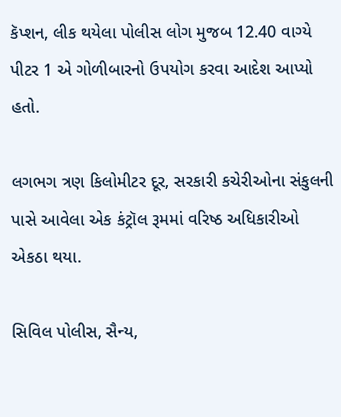કૅપ્શન, લીક થયેલા પોલીસ લોગ મુજબ 12.40 વાગ્યે પીટર 1 એ ગોળીબારનો ઉપયોગ કરવા આદેશ આપ્યો હતો.

લગભગ ત્રણ કિલોમીટર દૂર, સરકારી કચેરીઓના સંકુલની પાસે આવેલા એક કંટ્રૉલ રૂમમાં વરિષ્ઠ અધિકારીઓ એકઠા થયા.

સિવિલ પોલીસ, સૈન્ય,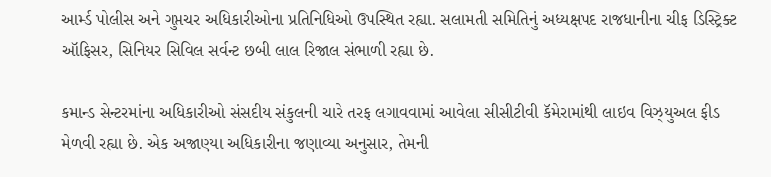આર્મ્ડ પોલીસ અને ગુપ્તચર અધિકારીઓના પ્રતિનિધિઓ ઉપસ્થિત રહ્યા. સલામતી સમિતિનું અધ્યક્ષપદ રાજધાનીના ચીફ ડિસ્ટ્રિક્ટ ઑફિસર, સિનિયર સિવિલ સર્વન્ટ છબી લાલ રિજાલ સંભાળી રહ્યા છે.

કમાન્ડ સેન્ટરમાંના અધિકારીઓ સંસદીય સંકુલની ચારે તરફ લગાવવામાં આવેલા સીસીટીવી કૅમેરામાંથી લાઇવ વિઝ્યુઅલ ફીડ મેળવી રહ્યા છે. એક અજાણ્યા અધિકારીના જણાવ્યા અનુસાર, તેમની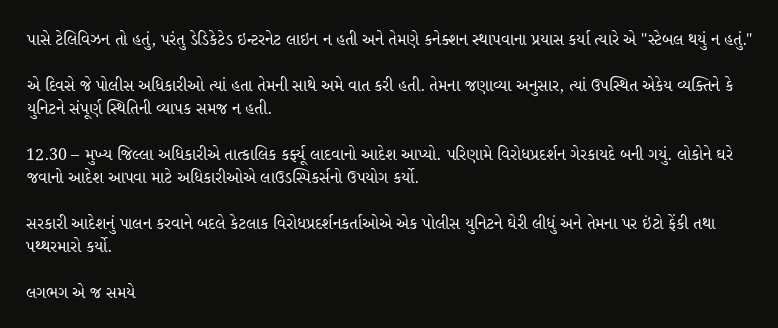પાસે ટેલિવિઝન તો હતું, પરંતુ ડેડિકેટેડ ઇન્ટરનેટ લાઇન ન હતી અને તેમણે કનેક્શન સ્થાપવાના પ્રયાસ કર્યા ત્યારે એ "સ્ટેબલ થયું ન હતું."

એ દિવસે જે પોલીસ અધિકારીઓ ત્યાં હતા તેમની સાથે અમે વાત કરી હતી. તેમના જણાવ્યા અનુસાર, ત્યાં ઉપસ્થિત એકેય વ્યક્તિને કે યુનિટને સંપૂર્ણ સ્થિતિની વ્યાપક સમજ ન હતી.

12.30 – મુખ્ય જિલ્લા અધિકારીએ તાત્કાલિક કર્ફ્યૂ લાદવાનો આદેશ આપ્યો. પરિણામે વિરોધપ્રદર્શન ગેરકાયદે બની ગયું. લોકોને ઘરે જવાનો આદેશ આપવા માટે અધિકારીઓએ લાઉડસ્પિકર્સનો ઉપયોગ કર્યો.

સરકારી આદેશનું પાલન કરવાને બદલે કેટલાક વિરોધપ્રદર્શનકર્તાઓએ એક પોલીસ યુનિટને ઘેરી લીધું અને તેમના પર ઇંટો ફેંકી તથા પથ્થરમારો કર્યો.

લગભગ એ જ સમયે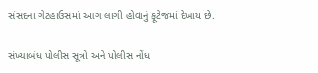સંસદના ગેટહાઉસમાં આગ લાગી હોવાનું ફૂટેજમાં દેખાય છે.

સંખ્યાબંધ પોલીસ સૂત્રો અને પોલીસ નોંધ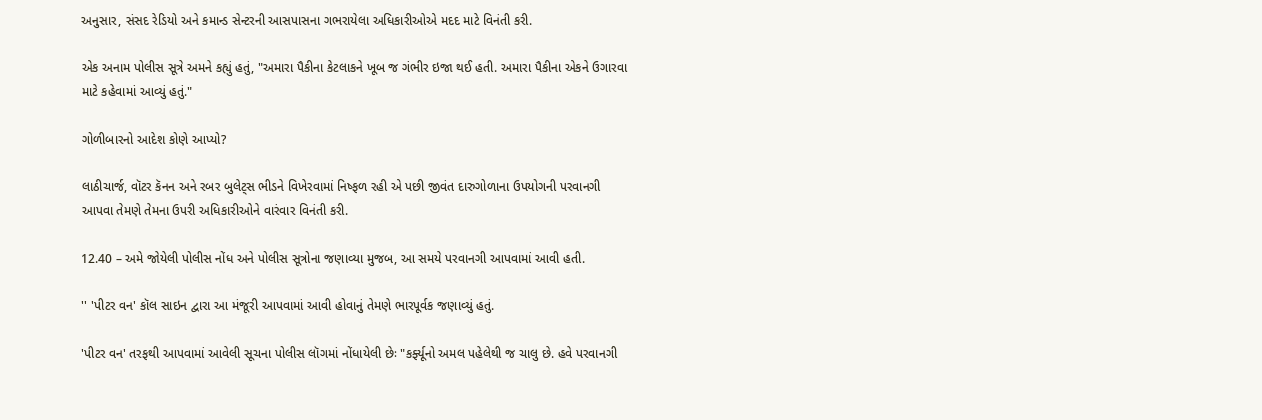અનુસાર, સંસદ રેડિયો અને કમાન્ડ સેન્ટરની આસપાસના ગભરાયેલા અધિકારીઓએ મદદ માટે વિનંતી કરી.

એક અનામ પોલીસ સૂત્રે અમને કહ્યું હતું, "અમારા પૈકીના કેટલાકને ખૂબ જ ગંભીર ઇજા થઈ હતી. અમારા પૈકીના એકને ઉગારવા માટે કહેવામાં આવ્યું હતું."

ગોળીબારનો આદેશ કોણે આપ્યો?

લાઠીચાર્જ, વૉટર કૅનન અને રબર બુલેટ્સ ભીડને વિખેરવામાં નિષ્ફળ રહી એ પછી જીવંત દારુગોળાના ઉપયોગની પરવાનગી આપવા તેમણે તેમના ઉપરી અધિકારીઓને વારંવાર વિનંતી કરી.

12.40 – અમે જોયેલી પોલીસ નોંધ અને પોલીસ સૂત્રોના જણાવ્યા મુજબ, આ સમયે પરવાનગી આપવામાં આવી હતી.

'' 'પીટર વન' કૉલ સાઇન દ્વારા આ મંજૂરી આપવામાં આવી હોવાનું તેમણે ભારપૂર્વક જણાવ્યું હતું.

'પીટર વન' તરફથી આપવામાં આવેલી સૂચના પોલીસ લૉગમાં નોંધાયેલી છેઃ "કર્ફ્યૂનો અમલ પહેલેથી જ ચાલુ છે. હવે પરવાનગી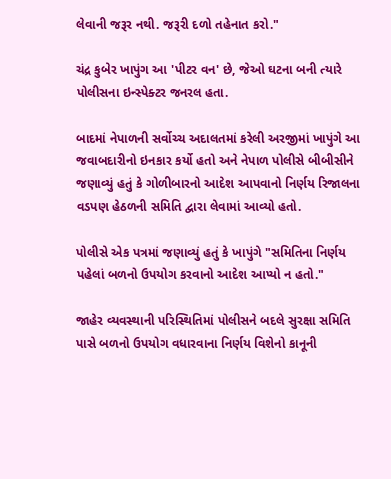લેવાની જરૂર નથી. જરૂરી દળો તહેનાત કરો."

ચંદ્ર કુબેર ખાપુંગ આ 'પીટર વન' છે, જેઓ ઘટના બની ત્યારે પોલીસના ઇન્સ્પેક્ટર જનરલ હતા.

બાદમાં નેપાળની સર્વોચ્ચ અદાલતમાં કરેલી અરજીમાં ખાપુંગે આ જવાબદારીનો ઇનકાર કર્યો હતો અને નેપાળ પોલીસે બીબીસીને જણાવ્યું હતું કે ગોળીબારનો આદેશ આપવાનો નિર્ણય રિજાલના વડપણ હેઠળની સમિતિ દ્વારા લેવામાં આવ્યો હતો.

પોલીસે એક પત્રમાં જણાવ્યું હતું કે ખાપુંગે "સમિતિના નિર્ણય પહેલાં બળનો ઉપયોગ કરવાનો આદેશ આપ્યો ન હતો."

જાહેર વ્યવસ્થાની પરિસ્થિતિમાં પોલીસને બદલે સુરક્ષા સમિતિ પાસે બળનો ઉપયોગ વધારવાના નિર્ણય વિશેનો કાનૂની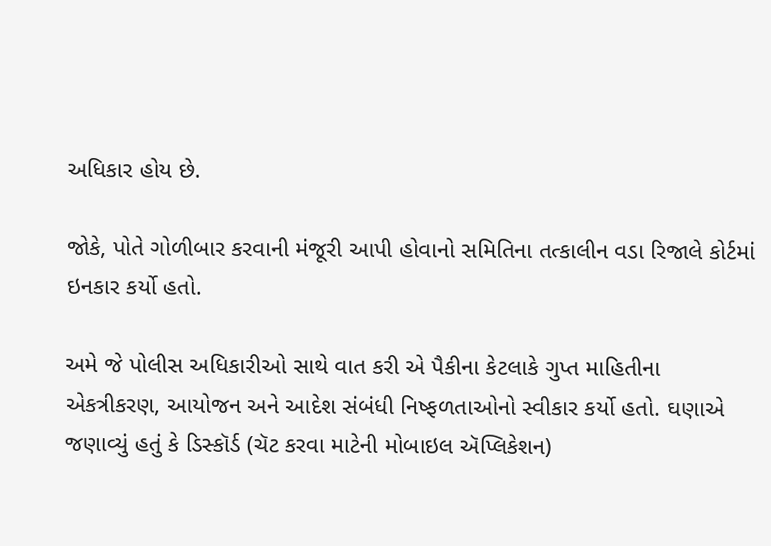અધિકાર હોય છે.

જોકે, પોતે ગોળીબાર કરવાની મંજૂરી આપી હોવાનો સમિતિના તત્કાલીન વડા રિજાલે કોર્ટમાં ઇનકાર કર્યો હતો.

અમે જે પોલીસ અધિકારીઓ સાથે વાત કરી એ પૈકીના કેટલાકે ગુપ્ત માહિતીના એકત્રીકરણ, આયોજન અને આદેશ સંબંધી નિષ્ફળતાઓનો સ્વીકાર કર્યો હતો. ઘણાએ જણાવ્યું હતું કે ડિસ્કૉર્ડ (ચૅટ કરવા માટેની મોબાઇલ ઍપ્લિકેશન)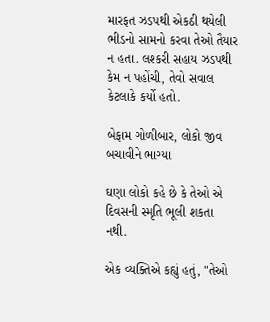મારફત ઝડપથી એકઠી થયેલી ભીડનો સામનો કરવા તેઓ તૈયાર ન હતા. લશ્કરી સહાય ઝડપથી કેમ ન પહોંચી, તેવો સવાલ કેટલાકે કર્યો હતો.

બેફામ ગોળીબાર, લોકો જીવ બચાવીને ભાગ્યા

ઘણા લોકો કહે છે કે તેઓ એ દિવસની સ્મૃતિ ભૂલી શકતા નથી.

એક વ્યક્તિએ કહ્યું હતું, "તેઓ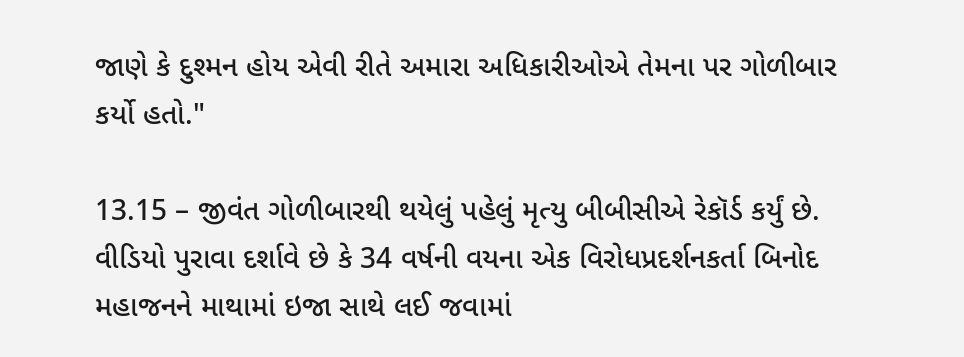જાણે કે દુશ્મન હોય એવી રીતે અમારા અધિકારીઓએ તેમના પર ગોળીબાર કર્યો હતો."

13.15 – જીવંત ગોળીબારથી થયેલું પહેલું મૃત્યુ બીબીસીએ રેકૉર્ડ કર્યું છે. વીડિયો પુરાવા દર્શાવે છે કે 34 વર્ષની વયના એક વિરોધપ્રદર્શનકર્તા બિનોદ મહાજનને માથામાં ઇજા સાથે લઈ જવામાં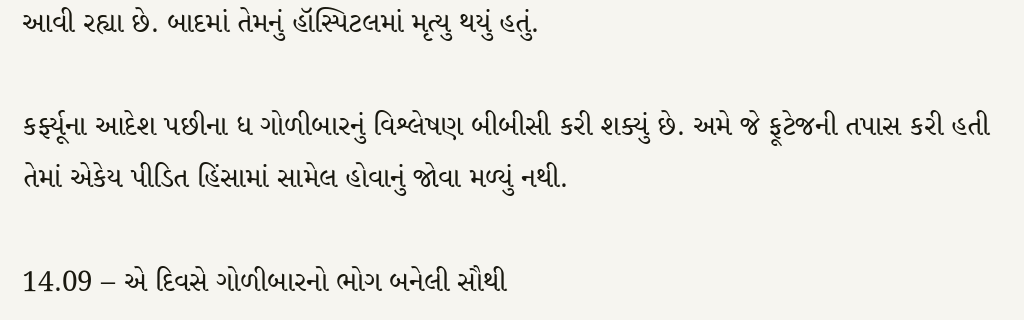આવી રહ્યા છે. બાદમાં તેમનું હૉસ્પિટલમાં મૃત્યુ થયું હતું.

કર્ફ્યૂના આદેશ પછીના ધ ગોળીબારનું વિશ્લેષણ બીબીસી કરી શક્યું છે. અમે જે ફૂટેજની તપાસ કરી હતી તેમાં એકેય પીડિત હિંસામાં સામેલ હોવાનું જોવા મળ્યું નથી.

14.09 – એ દિવસે ગોળીબારનો ભોગ બનેલી સૌથી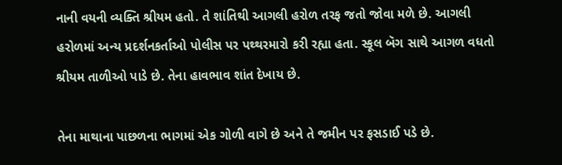નાની વયની વ્યક્તિ શ્રીયમ હતો. તે શાંતિથી આગલી હરોળ તરફ જતો જોવા મળે છે. આગલી હરોળમાં અન્ય પ્રદર્શનકર્તાઓ પોલીસ પર પથ્થરમારો કરી રહ્યા હતા. સ્કૂલ બૅગ સાથે આગળ વધતો શ્રીયમ તાળીઓ પાડે છે. તેના હાવભાવ શાંત દેખાય છે.

તેના માથાના પાછળના ભાગમાં એક ગોળી વાગે છે અને તે જમીન પર ફસડાઈ પડે છે.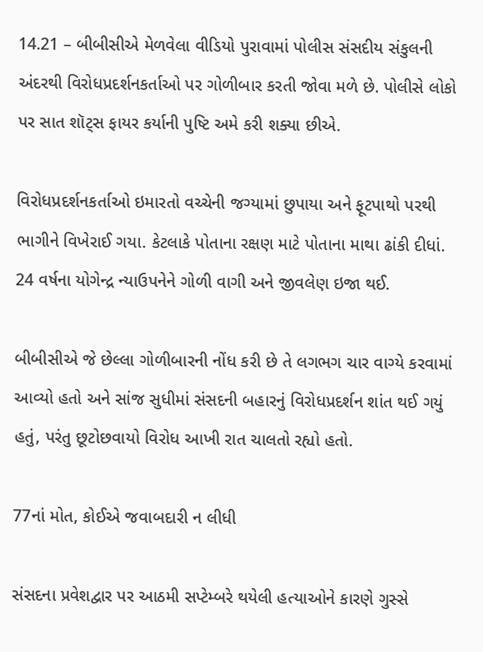14.21 – બીબીસીએ મેળવેલા વીડિયો પુરાવામાં પોલીસ સંસદીય સંકુલની અંદરથી વિરોધપ્રદર્શનકર્તાઓ પર ગોળીબાર કરતી જોવા મળે છે. પોલીસે લોકો પર સાત શૉટ્સ ફાયર કર્યાની પુષ્ટિ અમે કરી શક્યા છીએ.

વિરોધપ્રદર્શનકર્તાઓ ઇમારતો વચ્ચેની જગ્યામાં છુપાયા અને ફૂટપાથો પરથી ભાગીને વિખેરાઈ ગયા. કેટલાકે પોતાના રક્ષણ માટે પોતાના માથા ઢાંકી દીધાં. 24 વર્ષના યોગેન્દ્ર ન્યાઉપનેને ગોળી વાગી અને જીવલેણ ઇજા થઈ.

બીબીસીએ જે છેલ્લા ગોળીબારની નોંધ કરી છે તે લગભગ ચાર વાગ્યે કરવામાં આવ્યો હતો અને સાંજ સુધીમાં સંસદની બહારનું વિરોધપ્રદર્શન શાંત થઈ ગયું હતું, પરંતુ છૂટોછવાયો વિરોધ આખી રાત ચાલતો રહ્યો હતો.

77નાં મોત, કોઈએ જવાબદારી ન લીધી

સંસદના પ્રવેશદ્વાર પર આઠમી સપ્ટેમ્બરે થયેલી હત્યાઓને કારણે ગુસ્સે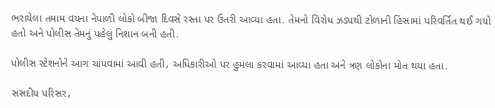ભરાયેલા તમામ વયના નેપાળી લોકો બીજા દિવસે રસ્તા પર ઉતરી આવ્યા હતા. તેમનો વિરોધ ઝડપથી ટોળાની હિંસામાં પરિવર્તિત થઈ ગયો હતો અને પોલીસ તેમનું પહેલું નિશાન બની હતી.

પોલીસ સ્ટેશનોને આગ ચાંપવામાં આવી હતી, અધિકારીઓ પર હુમલા કરવામાં આવ્યા હતા અને ત્રણ લોકોના મોત થયા હતા.

સંસદીય પરિસર,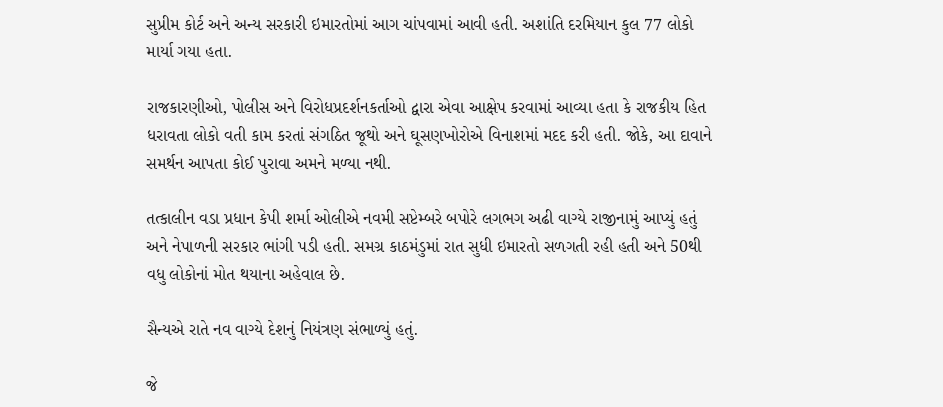સુપ્રીમ કોર્ટ અને અન્ય સરકારી ઇમારતોમાં આગ ચાંપવામાં આવી હતી. અશાંતિ દરમિયાન કુલ 77 લોકો માર્યા ગયા હતા.

રાજકારણીઓ, પોલીસ અને વિરોધપ્રદર્શનકર્તાઓ દ્વારા એવા આક્ષેપ કરવામાં આવ્યા હતા કે રાજકીય હિત ધરાવતા લોકો વતી કામ કરતાં સંગઠિત જૂથો અને ઘૂસણખોરોએ વિનાશમાં મદદ કરી હતી. જોકે, આ દાવાને સમર્થન આપતા કોઈ પુરાવા અમને મળ્યા નથી.

તત્કાલીન વડા પ્રધાન કેપી શર્મા ઓલીએ નવમી સપ્ટેમ્બરે બપોરે લગભગ અઢી વાગ્યે રાજીનામું આપ્યું હતું અને નેપાળની સરકાર ભાંગી પડી હતી. સમગ્ર કાઠમંડુમાં રાત સુધી ઇમારતો સળગતી રહી હતી અને 50થી વધુ લોકોનાં મોત થયાના અહેવાલ છે.

સૈન્યએ રાતે નવ વાગ્યે દેશનું નિયંત્રણ સંભાળ્યું હતું.

જે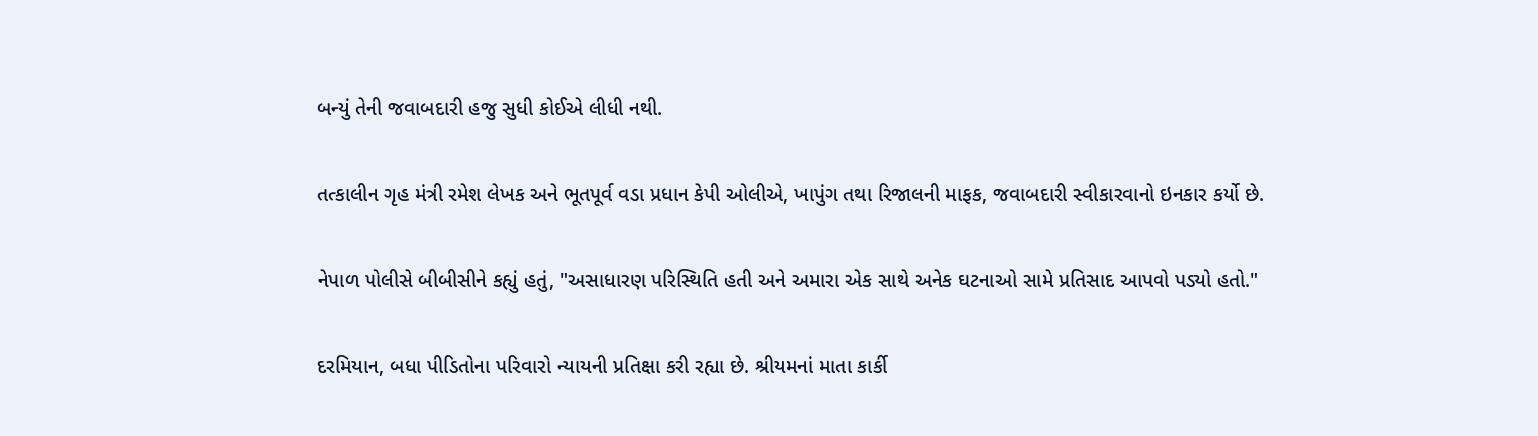બન્યું તેની જવાબદારી હજુ સુધી કોઈએ લીધી નથી.

તત્કાલીન ગૃહ મંત્રી રમેશ લેખક અને ભૂતપૂર્વ વડા પ્રધાન કેપી ઓલીએ, ખાપુંગ તથા રિજાલની માફક, જવાબદારી સ્વીકારવાનો ઇનકાર કર્યો છે.

નેપાળ પોલીસે બીબીસીને કહ્યું હતું, "અસાધારણ પરિસ્થિતિ હતી અને અમારા એક સાથે અનેક ઘટનાઓ સામે પ્રતિસાદ આપવો પડ્યો હતો."

દરમિયાન, બધા પીડિતોના પરિવારો ન્યાયની પ્રતિક્ષા કરી રહ્યા છે. શ્રીયમનાં માતા કાર્કી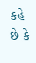કહે છે કે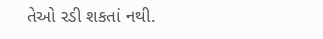તેઓ રડી શકતાં નથી.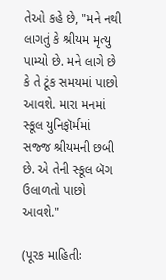તેઓ કહે છે, "મને નથી લાગતું કે શ્રીયમ મૃત્યુ પામ્યો છે. મને લાગે છે કે તે ટૂંક સમયમાં પાછો આવશે. મારા મનમાં સ્કૂલ યુનિફૉર્મમાં સજ્જ શ્રીયમની છબી છે. એ તેની સ્કૂલ બૅગ ઉલાળતો પાછો આવશે."

(પૂરક માહિતીઃ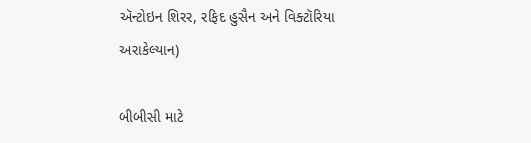ઍન્ટોઇન શિરર, રફિદ હુસૈન અને વિક્ટૉરિયા અરાકેલ્યાન)

બીબીસી માટે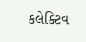કલેક્ટિવ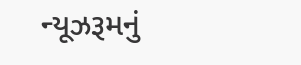ન્યૂઝરૂમનું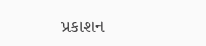પ્રકાશન